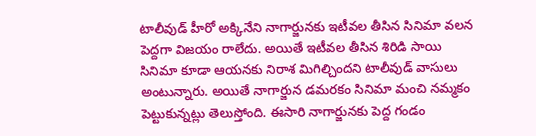టాలీవుడ్ హీరో అక్కినేని నాగార్జునకు ఇటీవల తీసిన సినిమా వలన పెద్దగా విజయం రాలేదు. అయితే ఇటీవల తీసిన శిరిడి సాయి సినిమా కూడా ఆయనకు నిరాశ మిగిల్చిందని టాలీవుడ్ వాసులు అంటున్నారు. అయితే నాగార్జున డమరకం సినిమా మంచి నమ్మకం పెట్టుకున్నట్లు తెలుస్తోంది. ఈసారి నాగార్జునకు పెద్ద గండం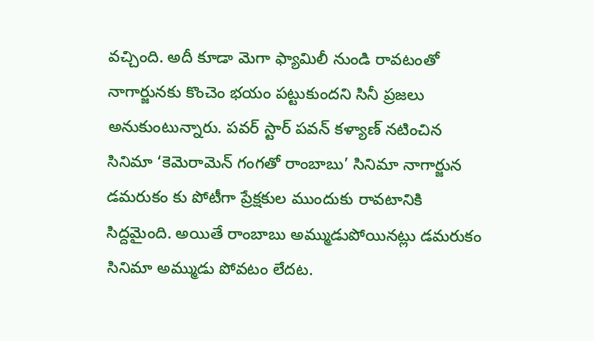వచ్చింది. అదీ కూడా మెగా ఫ్యామిలీ నుండి రావటంతో నాగార్జునకు కొంచెం భయం పట్టుకుందని సినీ ప్రజలు అనుకుంటున్నారు. పవర్ స్టార్ పవన్ కళ్యాణ్ నటించిన సినిమా ‘కెమెరామెన్ గంగతో రాంబాబు’ సినిమా నాగార్జున డమరుకం కు పోటీగా ప్రేక్షకుల ముందుకు రావటానికి సిద్దమైంది. అయితే రాంబాబు అమ్ముడుపోయినట్లు డమరుకం సినిమా అమ్ముడు పోవటం లేదట.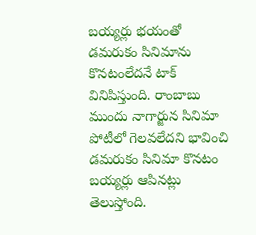బయ్యర్లు భయంతో డమరుకం సినిమాను కొనటంలేదనే టాక్ వినిపిస్తుంది. రాంబాబు ముందు నాగార్జున సినిమా పోటీలో గెలవలేదని భావించి డమరుకం సినిమా కొనటం బయ్యర్లు ఆపినట్లు తెలుస్తోంది.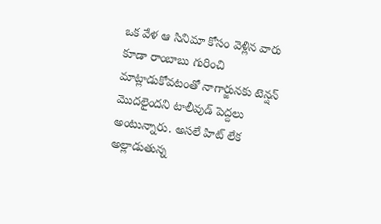ఒక వేళ ఆ సినిమా కోసం వెళ్లిన వారు కూడా రాంబాబు గురించి మాట్లాడుకోవటంతో నాగార్జునకు టెన్షన్ మొదలైందని టాలీవుడ్ పెద్దలు అంటున్నారు. అసలే హిట్ లేక అల్లాడుతున్న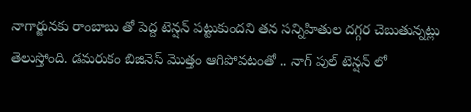నాగార్జునకు రాంబాబు తో పెద్ద టెన్షన్ పట్టుకుందని తన సన్నిహితుల దగ్గర చెబుతున్నట్లు తెలుస్తోంది. డమరుకం బిజినెస్ మొత్తం ఆగిపోవటంతో .. నాగ్ పుల్ టెన్షన్ లో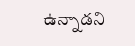ఉన్నాడని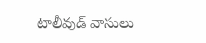టాలీవుడ్ వాసులు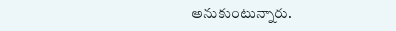అనుకుంటున్నారు.